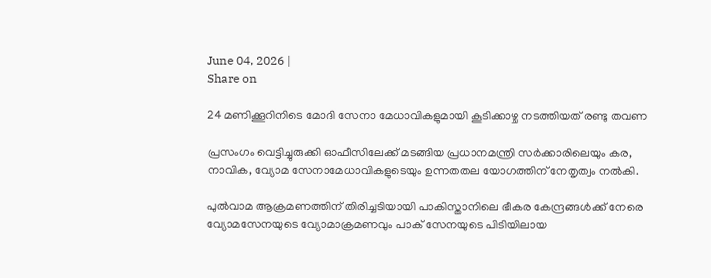June 04, 2026 |
Share on

24 മണിക്കൂറിനിടെ മോദി സേനാ മേധാവികളുമായി കൂടിക്കാഴ്ച നടത്തിയത് രണ്ടു തവണ

പ്രസംഗം വെട്ടിച്ചുരുക്കി ഓഫീസിലേക്ക് മടങ്ങിയ പ്രധാനമന്ത്രി സര്‍ക്കാരിലെയും കര, നാവിക, വ്യോമ സേനാമേധാവികളുടെയും ഉന്നതതല യോഗത്തിന് നേതൃത്വം നല്‍കി.

പുല്‍വാമ ആക്രമണത്തിന് തിരിച്ചടിയായി പാകിസ്താനിലെ ഭീകര കേന്ദ്രങ്ങള്‍ക്ക് നേരെ വ്യോമസേനയുടെ വ്യോമാക്രമണവും പാക് സേനയുടെ പിടിയിലായ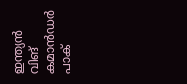ഇന്ത്യന്‍ വിങ് കമാന്‍ഡര്‍ പാക്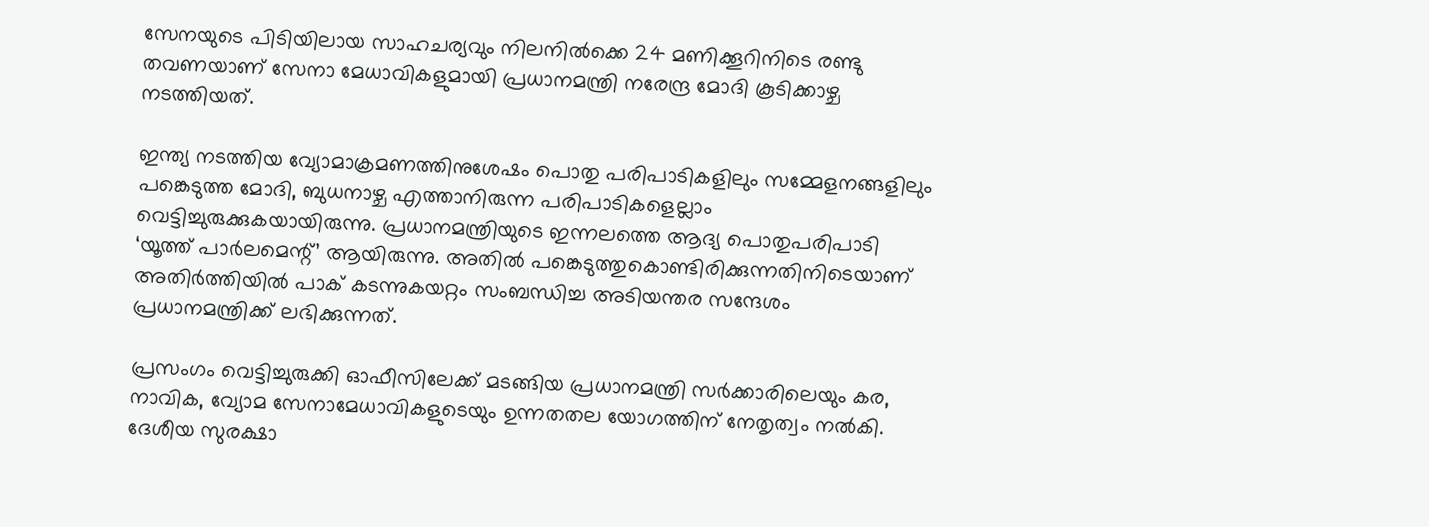സേനയുടെ പിടിയിലായ സാഹചര്യവും നിലനില്‍ക്കെ 24 മണിക്കൂറിനിടെ രണ്ടു തവണയാണ് സേനാ മേധാവികളുമായി പ്രധാനമന്ത്രി നരേന്ദ്ര മോദി കൂടിക്കാഴ്ച നടത്തിയത്.

ഇന്ത്യ നടത്തിയ വ്യോമാക്രമണത്തിനുശേഷം പൊതു പരിപാടികളിലും സമ്മേളനങ്ങളിലും പങ്കെടുത്ത മോദി, ബുധനാഴ്ച എത്താനിരുന്ന പരിപാടികളെല്ലാം വെട്ടിച്ചുരുക്കുകയായിരുന്നു. പ്രധാനമന്ത്രിയുടെ ഇന്നലത്തെ ആദ്യ പൊതുപരിപാടി ‘യൂത്ത് പാര്‍ലമെന്റ്’ ആയിരുന്നു. അതില്‍ പങ്കെടുത്തുകൊണ്ടിരിക്കുന്നതിനിടെയാണ് അതിര്‍ത്തിയില്‍ പാക് കടന്നുകയറ്റം സംബന്ധിച്ച അടിയന്തര സന്ദേശം പ്രധാനമന്ത്രിക്ക് ലഭിക്കുന്നത്.

പ്രസംഗം വെട്ടിച്ചുരുക്കി ഓഫീസിലേക്ക് മടങ്ങിയ പ്രധാനമന്ത്രി സര്‍ക്കാരിലെയും കര, നാവിക, വ്യോമ സേനാമേധാവികളുടെയും ഉന്നതതല യോഗത്തിന് നേതൃത്വം നല്‍കി. ദേശീയ സുരക്ഷാ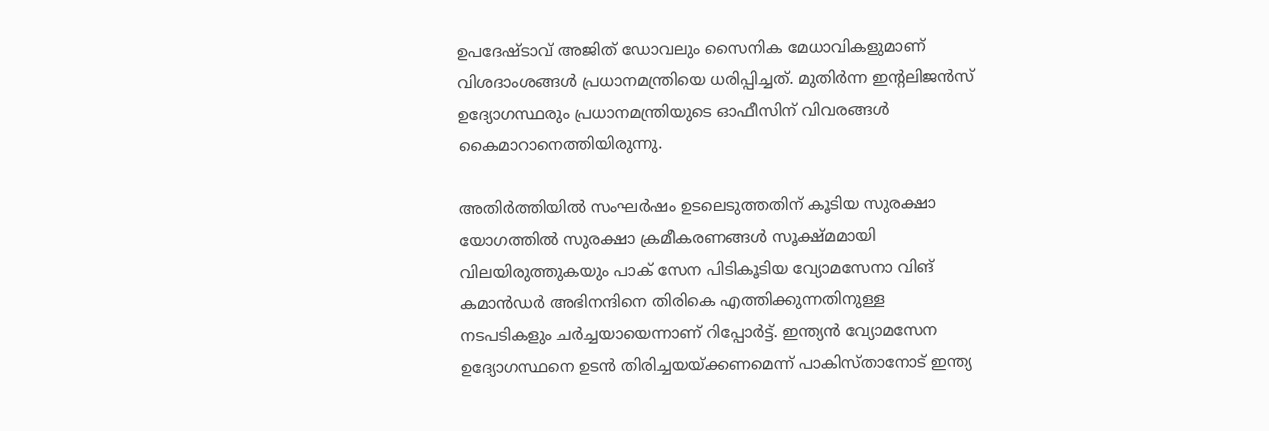ഉപദേഷ്ടാവ് അജിത് ഡോവലും സൈനിക മേധാവികളുമാണ് വിശദാംശങ്ങള്‍ പ്രധാനമന്ത്രിയെ ധരിപ്പിച്ചത്. മുതിര്‍ന്ന ഇന്റലിജന്‍സ് ഉദ്യോഗസ്ഥരും പ്രധാനമന്ത്രിയുടെ ഓഫീസിന് വിവരങ്ങള്‍ കൈമാറാനെത്തിയിരുന്നു.

അതിര്‍ത്തിയില്‍ സംഘര്‍ഷം ഉടലെടുത്തതിന് കൂടിയ സുരക്ഷാ യോഗത്തില്‍ സുരക്ഷാ ക്രമീകരണങ്ങള്‍ സൂക്ഷ്മമായി വിലയിരുത്തുകയും പാക് സേന പിടികൂടിയ വ്യോമസേനാ വിങ് കമാന്‍ഡര്‍ അഭിനന്ദിനെ തിരികെ എത്തിക്കുന്നതിനുള്ള നടപടികളും ചര്‍ച്ചയായെന്നാണ് റിപ്പോര്‍ട്ട്. ഇന്ത്യന്‍ വ്യോമസേന ഉദ്യോഗസ്ഥനെ ഉടന്‍ തിരിച്ചയയ്ക്കണമെന്ന് പാകിസ്താനോട് ഇന്ത്യ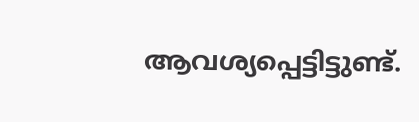ആവശ്യപ്പെട്ടിട്ടുണ്ട്.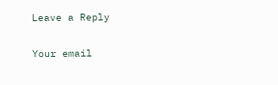Leave a Reply

Your email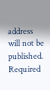address will not be published. Required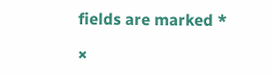fields are marked *

×